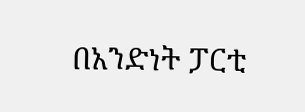በአንድነት ፓርቲ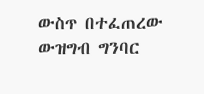ውስጥ በተፈጠረው ውዝግብ ግንባር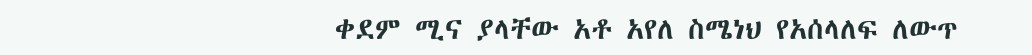ቀደም ሚና ያላቸው አቶ አየለ ስሜነህ የአሰላለፍ ለውጥ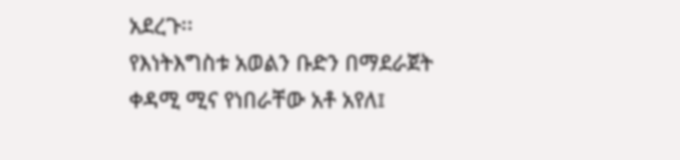አደረጉ፡፡
የእነትእግስቱ አወልን ቡድን በማደራጀት ቀዳሚ ሚና የነበራቸው አቶ አየለ፤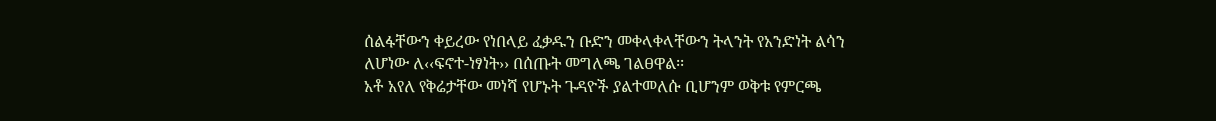ሰልፋቸውን ቀይረው የነበላይ ፈቃዱን ቡድን መቀላቀላቸውን ትላንት የአንድነት ልሳን ለሆነው ለ‹‹ፍኖተ-ነፃነት›› በሰጡት መግለጫ ገልፀዋል፡፡
አቶ አየለ የቅሬታቸው መነሻ የሆኑት ጉዳዮች ያልተመለሱ ቢሆንም ወቅቱ የምርጫ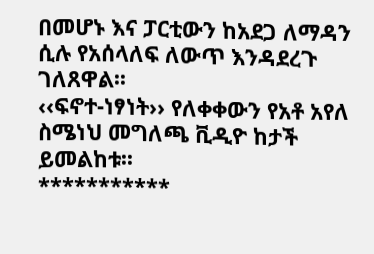በመሆኑ እና ፓርቲውን ከአደጋ ለማዳን ሲሉ የአሰላለፍ ለውጥ እንዳደረጉ ገለጸዋል፡፡
‹‹ፍኖተ-ነፃነት›› የለቀቀውን የአቶ አየለ ስሜነህ መግለጫ ቪዲዮ ከታች ይመልከቱ፡፡
***********